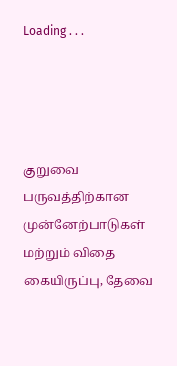Loading . . .




குறுவை பருவத்திற்கான முன்னேற்பாடுகள் மற்றும் விதை கையிருப்பு, தேவை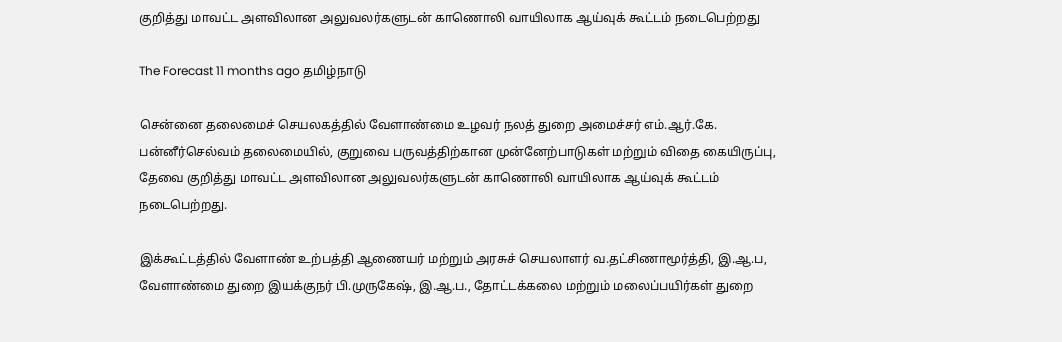குறித்து மாவட்ட அளவிலான அலுவலர்களுடன் காணொலி வாயிலாக ஆய்வுக் கூட்டம் நடைபெற்றது

The Forecast 11 months ago தமிழ்நாடு

சென்னை தலைமைச் செயலகத்தில் வேளாண்மை உழவர் நலத் துறை அமைச்சர் எம்.ஆர்.கே. பன்னீர்செல்வம் தலைமையில், குறுவை பருவத்திற்கான முன்னேற்பாடுகள் மற்றும் விதை கையிருப்பு, தேவை குறித்து மாவட்ட அளவிலான அலுவலர்களுடன் காணொலி வாயிலாக ஆய்வுக் கூட்டம் நடைபெற்றது.

இக்கூட்டத்தில் வேளாண் உற்பத்தி ஆணையர் மற்றும் அரசுச் செயலாளர் வ.தட்சிணாமூர்த்தி, இ.ஆ.ப, வேளாண்மை துறை இயக்குநர் பி.முருகேஷ், இ.ஆ.ப., தோட்டக்கலை மற்றும் மலைப்பயிர்கள் துறை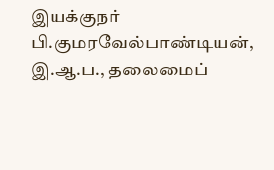இயக்குநர் பி.குமரவேல்பாண்டியன், இ.ஆ.ப., தலைமைப்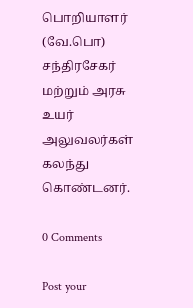பொறியாளர் (வே.பொ) சந்திரசேகர் மற்றும் அரசு உயர் அலுவலர்கள் கலந்து கொண்டனர்.

0 Comments

Post your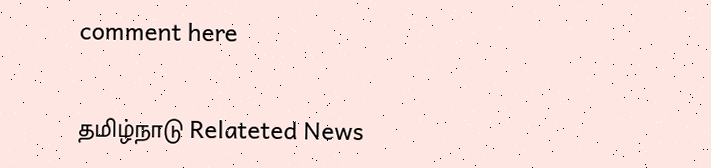comment here

தமிழ்நாடு Relateted News